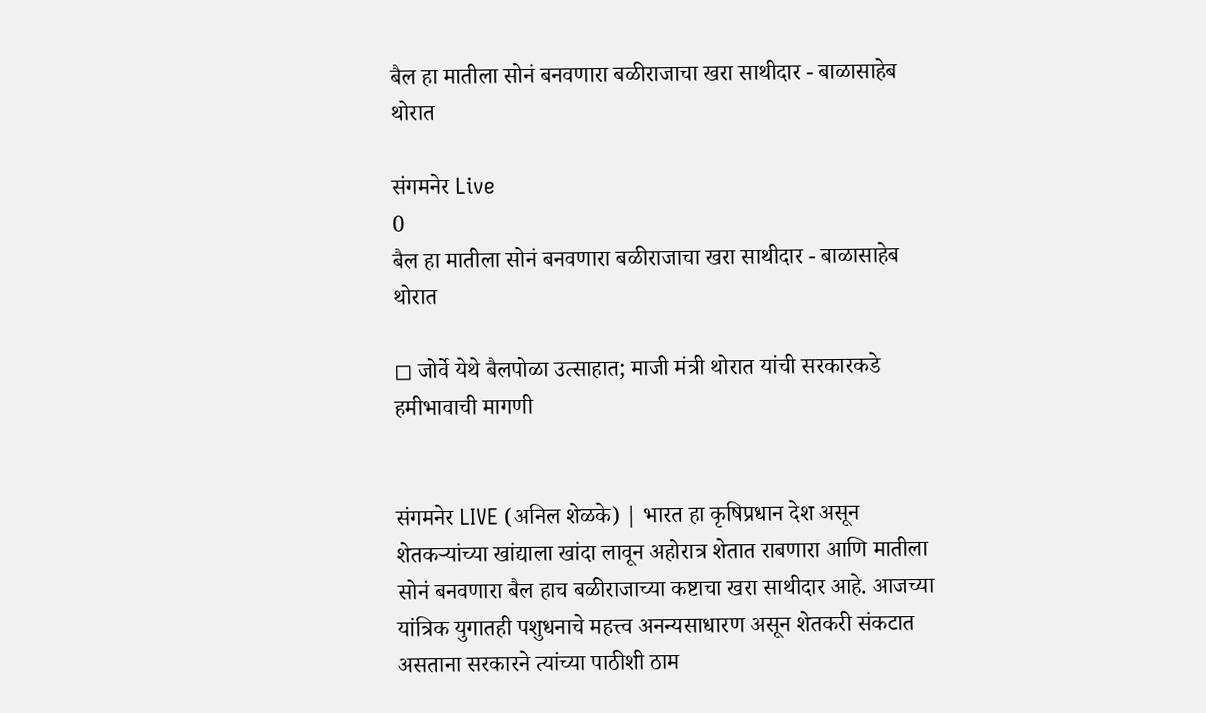बैल हा मातीला सोनं बनवणारा बळीराजाचा खरा साथीदार - बाळासाहेब थोरात

संगमनेर Live
0
बैल हा मातीला सोनं बनवणारा बळीराजाचा खरा साथीदार - बाळासाहेब थोरात

◻ जोर्वे येथे बैलपोळा उत्साहात; माजी मंत्री थोरात यांची सरकारकडे हमीभावाची मागणी


संगमनेर LIVE (अनिल शेळके) | भारत हा कृषिप्रधान देश असून शेतकऱ्यांच्या खांद्याला खांदा लावून अहोरात्र शेतात राबणारा आणि मातीला सोनं बनवणारा बैल हाच बळीराजाच्या कष्टाचा खरा साथीदार आहे. आजच्या यांत्रिक युगातही पशुधनाचे महत्त्व अनन्यसाधारण असून शेतकरी संकटात असताना सरकारने त्यांच्या पाठीशी ठाम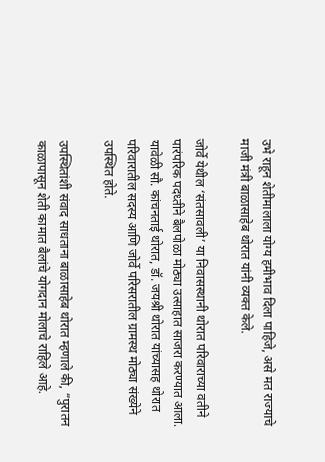उभे राहून शेतीमालाला योग्य हमीभाव दिला पाहिजे, असे मत राज्याचे माजी मंत्री बाळासाहेब थोरात यांनी व्यक्त केले.

जोर्वे येथील ‘संतसावली’ या निवासस्थानी थोरात परिवाराच्या वतीने पारंपरिक पदध्तीने बैलपोळा मोठ्या उत्साहात साजरा करण्यात आला. यावेळी सौ. कांचनताई थोरात, डॉ. जयश्री थोरात यांच्यासह थोरात परिवारातील सदस्य आणि जोर्वे परिसरातील ग्रामस्थ मोठ्या संख्येने उपस्थित होते.

उपस्थितांशी संवाद साधताना बाळासाहेब थोरात म्हणाले की, “पुरातन काळापासून शेती कामात बैलांचे योगदान मोलाचे राहिले आहे.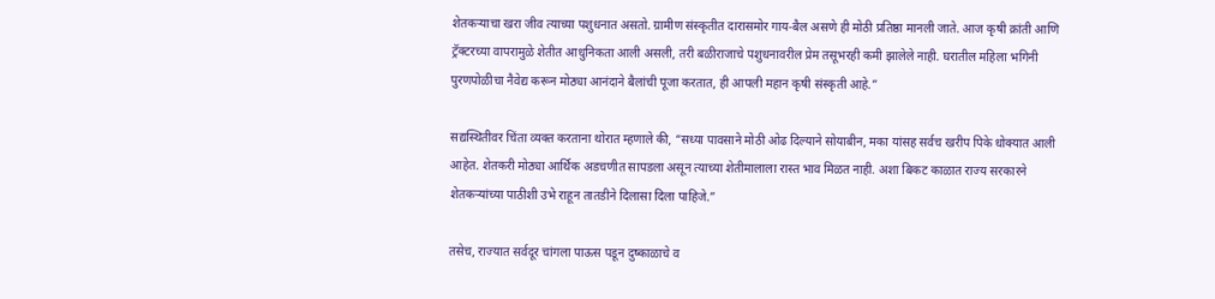शेतकऱ्याचा खरा जीव त्याच्या पशुधनात असतो. ग्रामीण संस्कृतीत दारासमोर गाय-बैल असणे ही मोठी प्रतिष्ठा मानली जाते. आज कृषी क्रांती आणि ट्रॅक्टरच्या वापरामुळे शेतीत आधुनिकता आली असली, तरी बळीराजाचे पशुधनावरील प्रेम तसूभरही कमी झालेले नाही. घरातील महिला भगिनी पुरणपोळीचा नैवेद्य करून मोठ्या आनंदाने बैलांची पूजा करतात, ही आपली महान कृषी संस्कृती आहे.”

सद्यस्थितीवर चिंता व्यक्त करताना थोरात म्हणाले की, “सध्या पावसाने मोठी ओढ दिल्याने सोयाबीन, मका यांसह सर्वच खरीप पिके धोक्यात आली आहेत. शेतकरी मोठ्या आर्थिक अडचणीत सापडला असून त्याच्या शेतीमालाला रास्त भाव मिळत नाही. अशा बिकट काळात राज्य सरकारने शेतकऱ्यांच्या पाठीशी उभे राहून तातडीने दिलासा दिला पाहिजे.”

तसेच, राज्यात सर्वदूर चांगला पाऊस पडून दुष्काळाचे व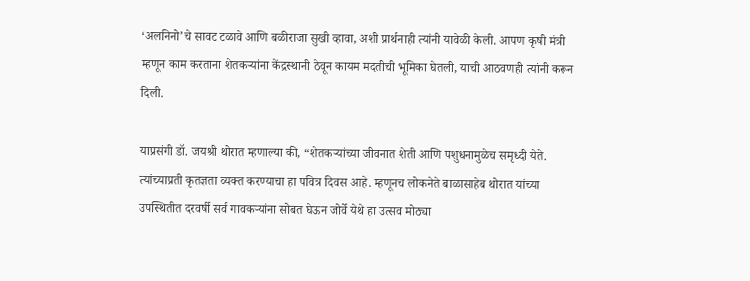‘अलनिनो’चे सावट टळावे आणि बळीराजा सुखी व्हावा, अशी प्रार्थनाही त्यांनी यावेळी केली. आपण कृषी मंत्री म्हणून काम करताना शेतकऱ्यांना केंद्रस्थानी ठेवून कायम मदतीची भूमिका घेतली, याची आठवणही त्यांनी करून दिली.

याप्रसंगी डॉ. जयश्री थोरात म्हणाल्या की, “शेतकऱ्यांच्या जीवनात शेती आणि पशुधनामुळेच समृध्दी येते. त्यांच्याप्रती कृतज्ञता व्यक्त करण्याचा हा पवित्र दिवस आहे. म्हणूनच लोकनेते बाळासाहेब थोरात यांच्या उपस्थितीत दरवर्षी सर्व गावकऱ्यांना सोबत घेऊन जोर्वे येथे हा उत्सव मोठ्या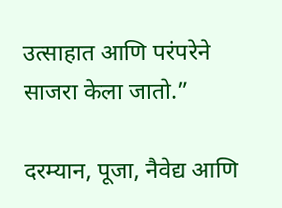उत्साहात आणि परंपरेने साजरा केला जातो.”

दरम्यान, पूजा, नैवेद्य आणि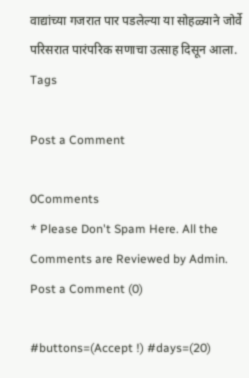वाद्यांच्या गजरात पार पडलेल्या या सोहळ्याने जोर्वे परिसरात पारंपरिक सणाचा उत्साह दिसून आला.
Tags

Post a Comment

0Comments
* Please Don't Spam Here. All the Comments are Reviewed by Admin.
Post a Comment (0)

#buttons=(Accept !) #days=(20)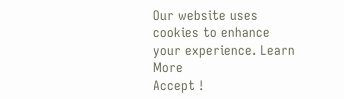Our website uses cookies to enhance your experience. Learn More
Accept !